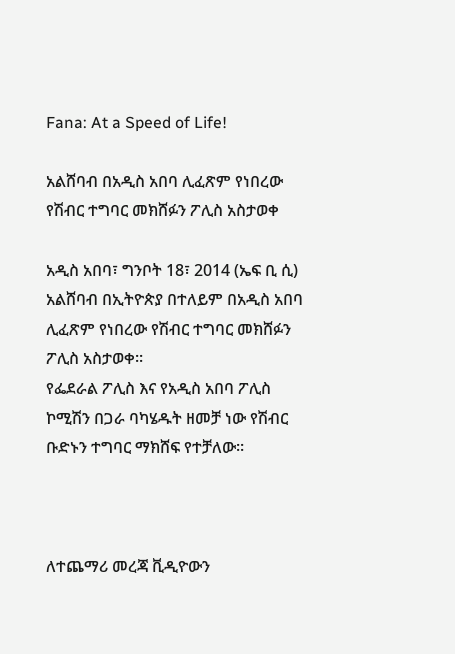Fana: At a Speed of Life!

አልሸባብ በአዲስ አበባ ሊፈጽም የነበረው የሽብር ተግባር መክሸፉን ፖሊስ አስታወቀ

አዲስ አበባ፣ ግንቦት 18፣ 2014 (ኤፍ ቢ ሲ) አልሸባብ በኢትዮጵያ በተለይም በአዲስ አበባ ሊፈጽም የነበረው የሽብር ተግባር መክሸፉን ፖሊስ አስታወቀ፡፡
የፌደራል ፖሊስ እና የአዲስ አበባ ፖሊስ ኮሚሽን በጋራ ባካሄዱት ዘመቻ ነው የሽብር ቡድኑን ተግባር ማክሸፍ የተቻለው።



ለተጨማሪ መረጃ ቪዲዮውን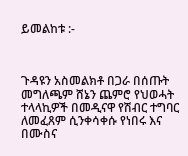ይመልከቱ :-



ጉዳዩን አስመልክቶ በጋራ በሰጡት መግለጫም ሸኔን ጨምሮ የህወሓት ተላላኪዎች በመዲናዋ የሽብር ተግባር ለመፈጸም ሲንቀሳቀሱ የነበሩ እና በሙስና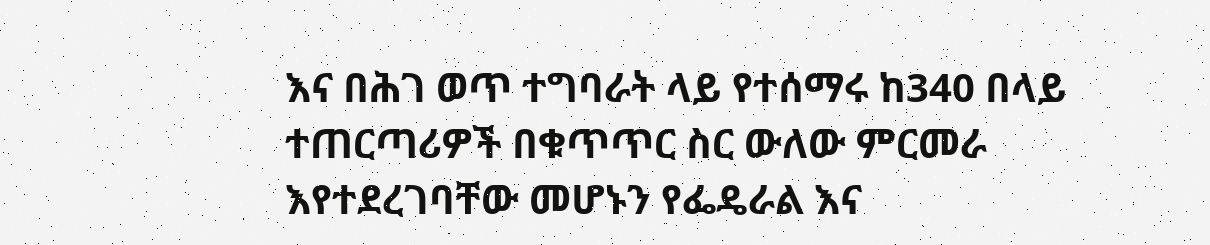እና በሕገ ወጥ ተግባራት ላይ የተሰማሩ ከ340 በላይ ተጠርጣሪዎች በቁጥጥር ስር ውለው ምርመራ እየተደረገባቸው መሆኑን የፌዴራል እና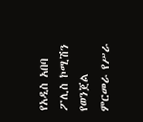የአዲስ አበባ ፖሊስ ኮሚሽን የወንጀል ምርመራ የሥራ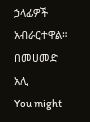ኃላፊዎች አብራርተዋል።
በመሀመድ አሊ
You might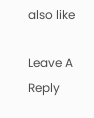also like

Leave A Reply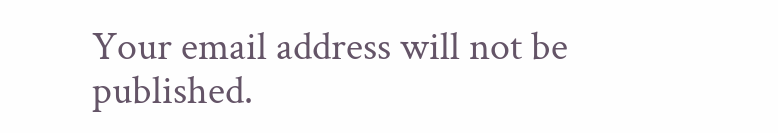Your email address will not be published.